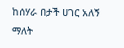ከሰሃራ በታች ሀገር አለኝ ማለት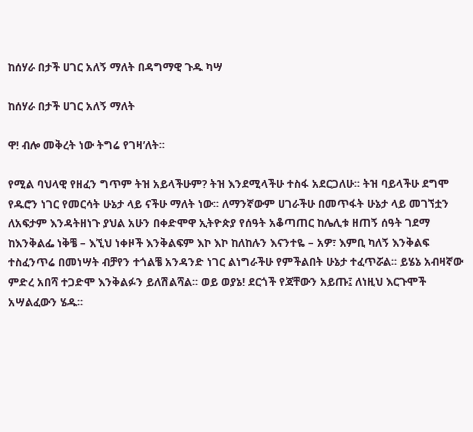ከሰሃራ በታች ሀገር አለኝ ማለት በዳግማዊ ጉዱ ካሣ

ከሰሃራ በታች ሀገር አለኝ ማለት

ዋ! ብሎ መቅረት ነው ትግሬ የገዛ’ለት፡፡

የሚል ባህላዊ የዘፈን ግጥም ትዝ አይላችሁም? ትዝ እንደሚላችሁ ተስፋ አደርጋለሁ፡፡ ትዝ ባይላችሁ ደግሞ የዱሮን ነገር የመርሳት ሁኔታ ላይ ናችሁ ማለት ነው፡፡ ለማንኛውም ሀገራችሁ በመጥፋት ሁኔታ ላይ መገኘቷን ለአፍታም እንዳትዘነጉ ያህል አሁን በቀድሞዋ ኢትዮጵያ የሰዓት አቆጣጠር ከሌሊቱ ዘጠኝ ሰዓት ገደማ ከእንቅልፌ ነቅቼ – እኚህ ነቀዞች እንቅልፍም እኮ እኮ ከለከሉን እናንተዬ – አዎ፣ እምቢ ካለኝ እንቅልፍ ተስፈንጥሬ በመነሣት ብቻየን ተጎልቼ አንዳንድ ነገር ልነግራችሁ የምችልበት ሁኔታ ተፈጥሯል፡፡ ይሄኔ አብዛኛው ምድረ አበሻ ተጋድሞ እንቅልፉን ይለሽልሻል፡፡ ወይ ወያኔ! ደርጎች የጃቸውን አይጡ፤ ለነዚህ እርጉሞች አሣልፈውን ሄዱ፡፡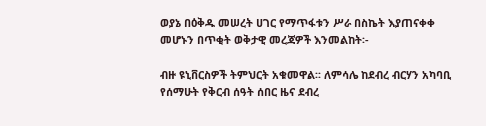ወያኔ በዕቅዱ መሠረት ሀገር የማጥፋቱን ሥራ በስኬት እያጠናቀቀ መሆኑን በጥቂት ወቅታዊ መረጃዎች እንመልከት፡-

ብዙ ዩኒቨርስዎች ትምህርት አቁመዋል፡፡ ለምሳሌ ከደብረ ብርሃን አካባቢ የሰማሁት የቅርብ ሰዓት ሰበር ዜና ደብረ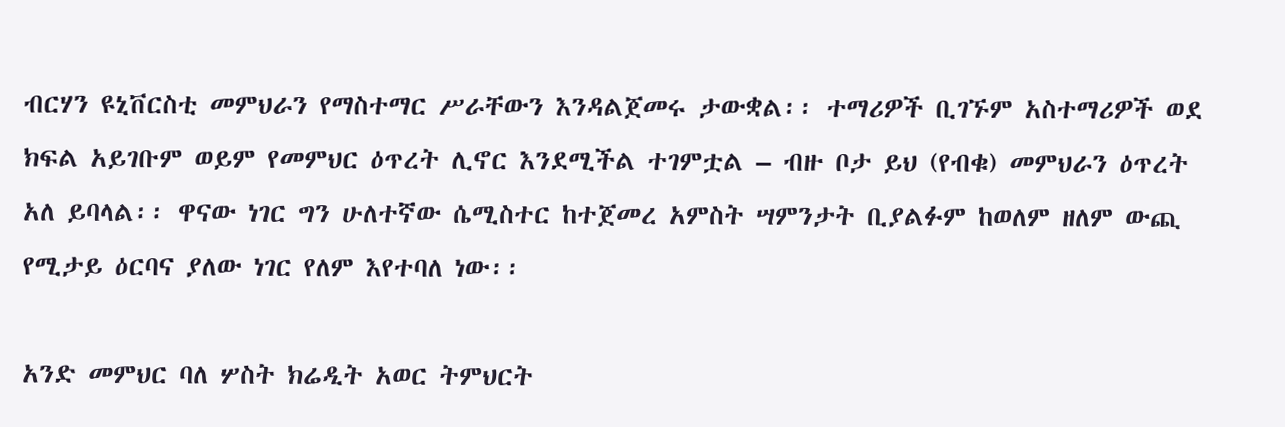ብርሃን ዩኒቨርስቲ መምህራን የማስተማር ሥራቸውን እንዳልጀመሩ ታውቋል፡፡ ተማሪዎች ቢገኙም አስተማሪዎች ወደ ክፍል አይገቡም ወይም የመምህር ዕጥረት ሊኖር እንደሚችል ተገምቷል – ብዙ ቦታ ይህ (የብቁ) መምህራን ዕጥረት አለ ይባላል፡፡ ዋናው ነገር ግን ሁለተኛው ሴሚስተር ከተጀመረ አምስት ሣምንታት ቢያልፉም ከወለም ዘለም ውጪ የሚታይ ዕርባና ያለው ነገር የለም እየተባለ ነው፡፡

አንድ መምህር ባለ ሦስት ክሬዲት አወር ትምህርት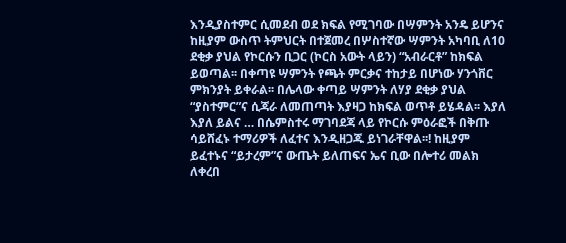እንዲያስተምር ሲመደብ ወደ ክፍል የሚገባው በሣምንት አንዴ ይሆንና ከዚያም ውስጥ ትምህርት በተጀመረ በሦስተኛው ሣምንት አካባቢ ለ10 ደቂቃ ያህል የኮርሱን ቢጋር (ኮርስ አውት ላይን) “አብራርቶ” ከክፍል ይወጣል፡፡ በቀጣዩ ሣምንት የጫት ምርቃና ተከታይ በሆነው ሃንጎቨር ምክንያት ይቀራል፡፡ በሌላው ቀጣይ ሣምንት ለሃያ ደቂቃ ያህል “ያስተምር”ና ሲጃራ ለመጠጣት እያዛጋ ከክፍል ወጥቶ ይሄዳል፡፡ እያለ እያለ ይልና … በሴምስተሩ ማገባደጃ ላይ የኮርሱ ምዕራፎች በቅጡ ሳይሸፈኑ ተማሪዎች ለፈተና እንዲዘጋጁ ይነገራቸዋል፡፡! ከዚያም ይፈተኑና “ይታረም”ና ውጤት ይለጠፍና ኤና ቢው በሎተሪ መልክ ለቀረበ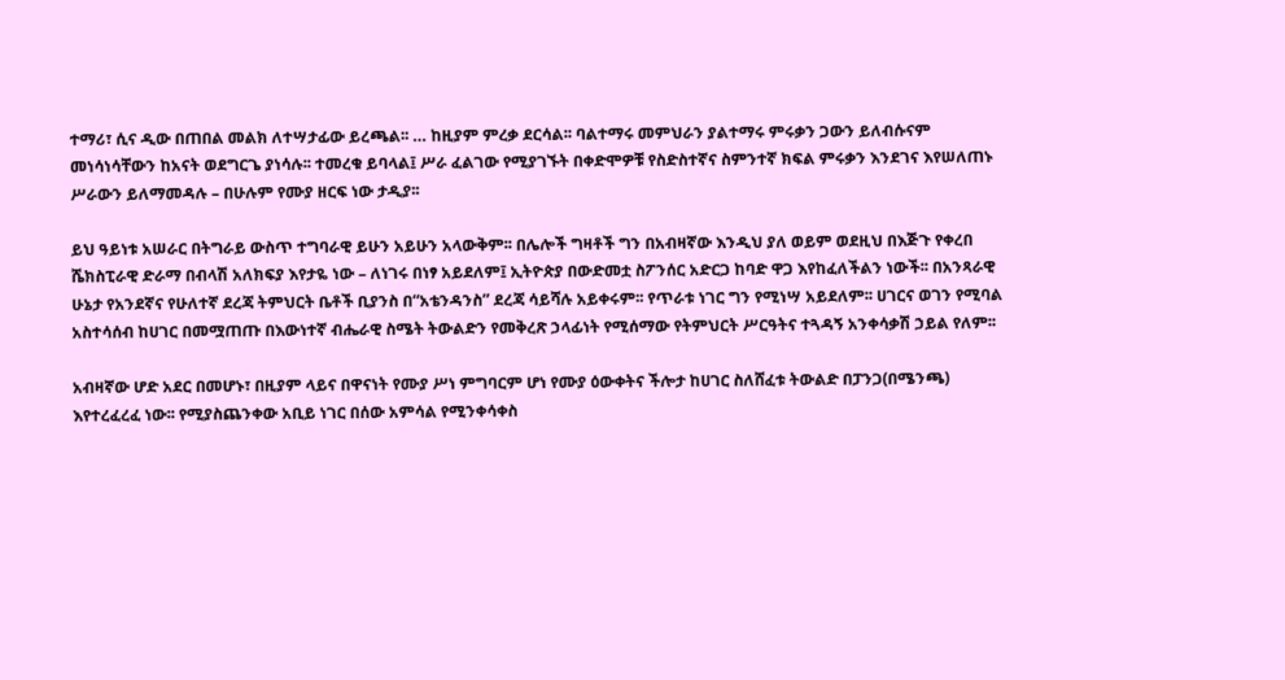ተማሪ፣ ሲና ዲው በጠበል መልክ ለተሣታፊው ይረጫል፡፡ … ከዚያም ምረቃ ደርሳል፡፡ ባልተማሩ መምህራን ያልተማሩ ምሩቃን ጋውን ይለብሱናም መነሳነሳቸውን ከአናት ወደግርጌ ያነሳሉ፡፡ ተመረቁ ይባላል፤ ሥራ ፈልገው የሚያገኙት በቀድሞዎቹ የስድስተኛና ስምንተኛ ክፍል ምሩቃን እንደገና እየሠለጠኑ ሥራውን ይለማመዳሉ – በሁሉም የሙያ ዘርፍ ነው ታዲያ፡፡

ይህ ዓይነቱ አሠራር በትግራይ ውስጥ ተግባራዊ ይሁን አይሁን አላውቅም፡፡ በሌሎች ግዛቶች ግን በአብዛኛው እንዲህ ያለ ወይም ወደዚህ በእጅጉ የቀረበ ሼክስፒራዊ ድራማ በብላሽ አለክፍያ እየታዬ ነው – ለነገሩ በነፃ አይደለም፤ ኢትዮጵያ በውድመቷ ስፖንሰር አድርጋ ከባድ ዋጋ እየከፈለችልን ነውች፡፡ በአንጻራዊ ሁኔታ የአንደኛና የሁለተኛ ደረጃ ትምህርት ቤቶች ቢያንስ በ“አቴንዳንስ” ደረጃ ሳይሻሉ አይቀሩም፡፡ የጥራቱ ነገር ግን የሚነሣ አይደለም፡፡ ሀገርና ወገን የሚባል አስተሳሰብ ከሀገር በመሟጠጡ በእውነተኛ ብሔራዊ ስሜት ትውልድን የመቅረጽ ኃላፊነት የሚሰማው የትምህርት ሥርዓትና ተጓዳኝ አንቀሳቃሽ ኃይል የለም፡፡

አብዛኛው ሆድ አደር በመሆኑ፣ በዚያም ላይና በዋናነት የሙያ ሥነ ምግባርም ሆነ የሙያ ዕውቀትና ችሎታ ከሀገር ስለሸፈቱ ትውልድ በፓንጋ(በሜንጫ) እየተረፈረፈ ነው፡፡ የሚያስጨንቀው አቢይ ነገር በሰው አምሳል የሚንቀሳቀስ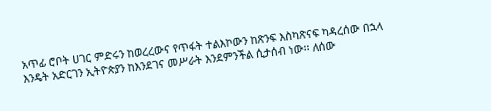አጥፊ ሮቦት ሀገር ምድሩን ከወረረውና የጥፋት ተልእኮውን ከጽንፍ እስካጽናፍ ካዳረሰው በኋላ እንዴት አድርገን ኢትዮጵያን ከእንደገና መሥራት እንደምንችል ሲታሰብ ነው፡፡ ለሰው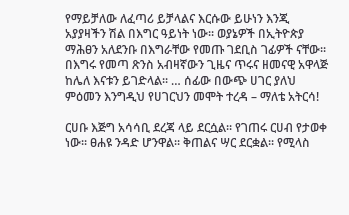የማይቻለው ለፈጣሪ ይቻላልና እርሱው ይሁነን እንጂ አያያዛችን ሽል በእግር ዓይነት ነው፡፡ ወያኔዎች በኢትዮጵያ ማሕፀን አለደንቡ በእግራቸው የመጡ ገደቢስ ገፊዎች ናቸው፡፡ በእግሩ የመጣ ጽንስ አብዛኛውን ጊዜና ጥሩና ዘመናዊ አዋላጅ ከሌለ እናቱን ይገድላል፡፡ … ሰፊው በውጭ ሀገር ያለህ ምዕመን እንግዲህ የሀገርህን መሞት ተረዳ – ማለቴ አትርሳ!

ርሀቡ እጅግ አሳሳቢ ደረጃ ላይ ደርሷል፡፡ የገጠሩ ርሀብ የታወቀ ነው፡፡ ፀሐዩ ንዳድ ሆንዋል፡፡ ቅጠልና ሣር ደርቋል፡፡ የሚላስ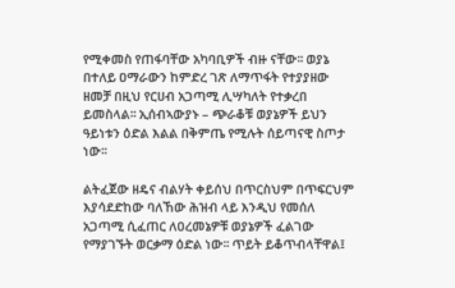የሚቀመስ የጠፋባቸው አካባቢዎች ብዙ ናቸው፡፡ ወያኔ በተለይ ዐማራውን ከምድረ ገጽ ለማጥፋት የተያያዘው ዘመቻ በዚህ የርሀብ አጋጣሚ ሊሣካለት የተቃረበ ይመስላል፡፡ ኢሰብኣውያኑ – ጭራቆቹ ወያኔዎች ይህን ዓይነቱን ዕድል እልል በቅምጤ የሚሉት ሰይጣናዊ ስጦታ ነው፡፡

ልትፈጀው ዘዴና ብልሃት ቀይሰህ በጥርስህም በጥፍርህም እያሳደድከው ባለኸው ሕዝብ ላይ እንዲህ የመሰለ አጋጣሚ ሲፈጠር ለዐረመኔዎቹ ወያኔዎች ፈልገው የማያገኙት ወርቃማ ዕድል ነው፡፡ ጥይት ይቆጥብላቸዋል፤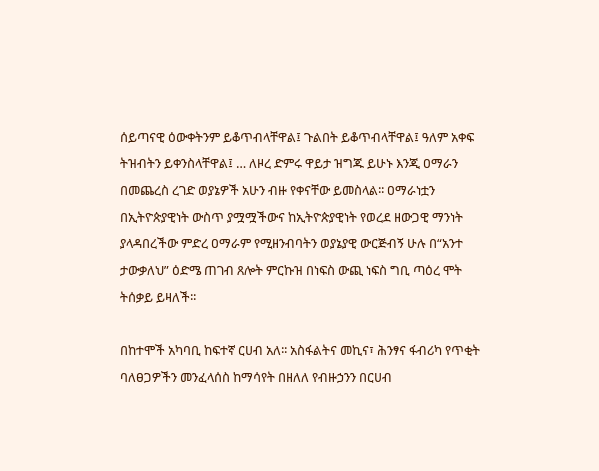ሰይጣናዊ ዕውቀትንም ይቆጥብላቸዋል፤ ጉልበት ይቆጥብላቸዋል፤ ዓለም አቀፍ ትዝብትን ይቀንስላቸዋል፤ … ለዞረ ድምሩ ዋይታ ዝግጁ ይሁኑ እንጂ ዐማራን በመጨረስ ረገድ ወያኔዎች አሁን ብዙ የቀናቸው ይመስላል፡፡ ዐማራነቷን በኢትዮጵያዊነት ውስጥ ያሟሟችውና ከኢትዮጵያዊነት የወረደ ዘውጋዊ ማንነት ያላዳበረችው ምድረ ዐማራም የሚዘንብባትን ወያኔያዊ ውርጅብኝ ሁሉ በ“አንተ ታውቃለህ” ዕድሜ ጠገብ ጸሎት ምርኩዝ በነፍስ ውጪ ነፍስ ግቢ ጣዕረ ሞት ትሰቃይ ይዛለች፡፡

በከተሞች አካባቢ ከፍተኛ ርሀብ አለ፡፡ አስፋልትና መኪና፣ ሕንፃና ፋብሪካ የጥቂት ባለፀጋዎችን መንፈላሰስ ከማሳየት በዘለለ የብዙኃንን በርሀብ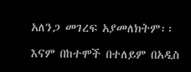አለንጋ መገረፍ አያመለክትም፡፡

እናም በከተሞች በተለይም በአዲስ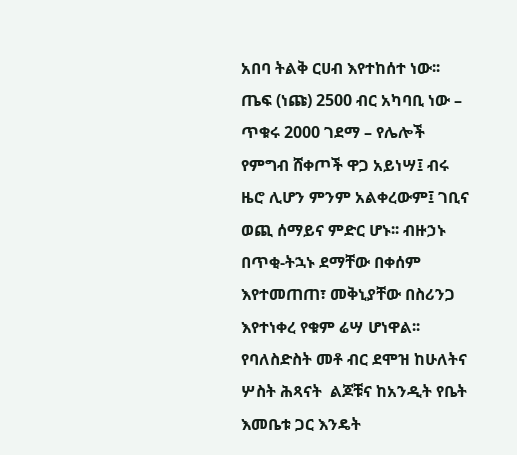አበባ ትልቅ ርሀብ እየተከሰተ ነው፡፡ ጤፍ (ነጩ) 2500 ብር አካባቢ ነው – ጥቁሩ 2000 ገደማ – የሌሎች የምግብ ሸቀጦች ዋጋ አይነሣ፤ ብሩ ዜሮ ሊሆን ምንም አልቀረውም፤ ገቢና ወጪ ሰማይና ምድር ሆኑ፡፡ ብዙኃኑ በጥቂ-ትኋኑ ደማቸው በቀሰም እየተመጠጠ፣ መቅኒያቸው በስሪንጋ እየተነቀረ የቁም ሬሣ ሆነዋል፡፡ የባለስድስት መቶ ብር ደሞዝ ከሁለትና ሦስት ሕጻናት  ልጆቹና ከአንዲት የቤት እመቤቱ ጋር እንዴት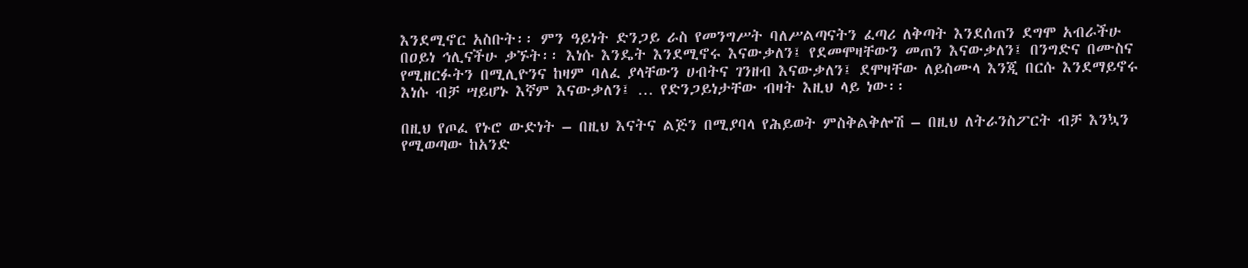እንደሚኖር አስቡት፡፡ ምን ዓይነት ድንጋይ ራስ የመንግሥት ባለሥልጣናትን ፈጣሪ ለቅጣት እንደሰጠን ደግሞ አብራችሁ በዐይነ ኅሊናችሁ ቃኙት፡፡ እነሱ እንዴት እንደሚኖሩ እናውቃለን፤ የደመሞዛቸውን መጠን እናውቃለን፤ በንግድና በሙስና የሚዘርፉትን በሚሊዮንና ከዛም ባለፈ ያላቸውን ሀብትና ገንዘብ እናውቃለን፤ ደሞዛቸው ለይስሙላ እንጂ በርሱ እንደማይኖሩ እነሱ ብቻ ሣይሆኑ እኛም እናውቃለን፤ … የድንጋይነታቸው ብዛት እዚህ ላይ ነው፡፡

በዚህ የጦፈ የኑሮ ውድነት – በዚህ እናትና ልጅን በሚያባላ የሕይወት ምስቅልቅሎሽ – በዚህ ለትራንስፖርት ብቻ እንኳን የሚወጣው ከአንድ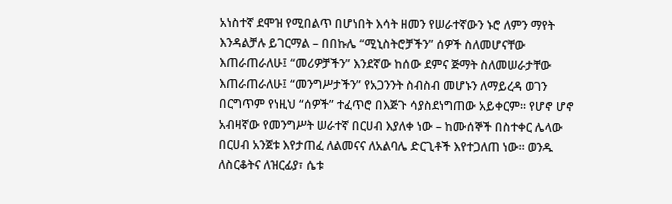አነስተኛ ደሞዝ የሚበልጥ በሆነበት እሳት ዘመን የሠራተኛውን ኑሮ ለምን ማየት እንዳልቻሉ ይገርማል – በበኩሌ “ሚኒስትሮቻችን” ሰዎች ስለመሆናቸው እጠራጠራለሁ፤ “መሪዎቻችን” እንደኛው ከሰው ደምና ጅማት ስለመሠራታቸው እጠራጠራለሁ፤ “መንግሥታችን” የአጋንንት ስብስብ መሆኑን ለማይረዳ ወገን በርግጥም የነዚህ “ሰዎች” ተፈጥሮ በእጅጉ ሳያስደነግጠው አይቀርም፡፡ የሆኖ ሆኖ    አብዛኛው የመንግሥት ሠራተኛ በርሀብ እያለቀ ነው – ከሙሰኞች በስተቀር ሌላው በርሀብ አንጀቱ እየታጠፈ ለልመናና ለአልባሌ ድርጊቶች እየተጋለጠ ነው፡፡ ወንዱ ለስርቆትና ለዝርፊያ፣ ሴቱ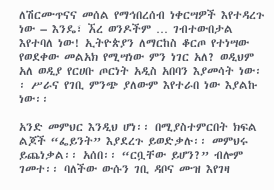ለሽርሙጥናና መሰል የማኅበረሰብ ነቀርሣዎች እየተዳረጉ ነው – እንዴ፣ ኧረ ወንዶችም … ገብተውበታል እየተባለ ነው! ኢትዮጵያን ለማርከስ ቆርጦ የተነሣው የወደቀው መልአክ የሚሣነው ምን ነገር አለ? ወዲህም አለ ወዲያ የርሀቡ ጦርነት አዲስ አበባን እያመሳት ነው፡፡ ሥራና የገቢ ምንጭ ያለውም እየተራበ ነው እያልኩ ነው፡፡

አንድ መምህር እንዲህ ሆነ፡፡ በሚያስተምርበት ክፍል ልጆች “ፌይንት” እያደረጉ ይወድቃሉ፡፡ መምህሩ ይጨነቃል፡፡ አሰበ፡፡ “ርቧቸው ይሆን?” ብሎም ገመተ፡፡ ባለችው ውሱን ገቢ ዳቦና ሙዝ እየገዛ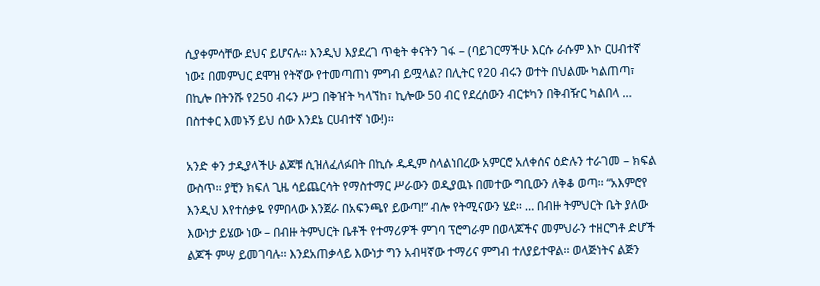ሲያቀምሳቸው ደህና ይሆናሉ፡፡ እንዲህ እያደረገ ጥቂት ቀናትን ገፋ – (ባይገርማችሁ እርሱ ራሱም እኮ ርሀብተኛ ነው፤ በመምህር ደሞዝ የትኛው የተመጣጠነ ምግብ ይሟላል? በሊትር የ20 ብሩን ወተት በህልሙ ካልጠጣ፣ በኪሎ በትንሹ የ250 ብሩን ሥጋ በቅዠት ካላኘከ፣ ኪሎው 50 ብር የደረሰውን ብርቱካን በቅብዥር ካልበላ … በስተቀር እመኑኝ ይህ ሰው እንደኔ ርሀብተኛ ነው!)፡፡

አንድ ቀን ታዲያላችሁ ልጆቹ ሲዝለፈለፉበት በኪሱ ዱዲም ስላልነበረው አምርሮ አለቀሰና ዕድሉን ተራገመ – ክፍል ውስጥ፡፡ ያቺን ክፍለ ጊዜ ሳይጨርሳት የማስተማር ሥራውን ወዲያዉኑ በመተው ግቢውን ለቅቆ ወጣ፡፡ “አእምሮየ እንዲህ እየተሰቃዬ የምበላው እንጀራ በአፍንጫየ ይውጣ!” ብሎ የትሚናውን ሄደ፡፡ … በብዙ ትምህርት ቤት ያለው እውነታ ይሄው ነው – በብዙ ትምህርት ቤቶች የተማሪዎች ምገባ ፕሮግራም በወላጆችና መምህራን ተዘርግቶ ድሆች ልጆች ምሣ ይመገባሉ፡፡ እንደአጠቃላይ እውነታ ግን አብዛኛው ተማሪና ምግብ ተለያይተዋል፡፡ ወላጅነትና ልጅን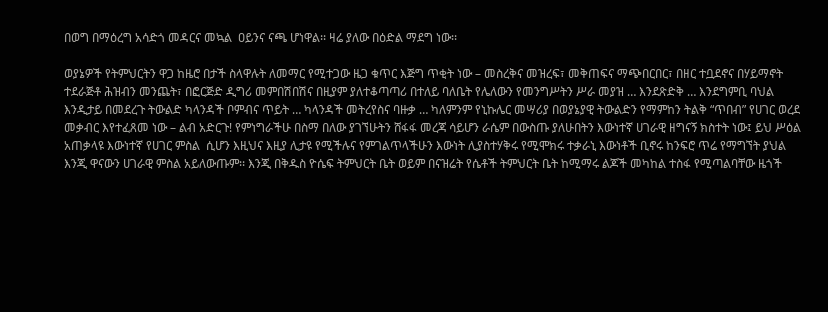በወግ በማዕረግ አሳድጎ መዳርና መኳል  ዐይንና ናጫ ሆነዋል፡፡ ዛሬ ያለው በዕድል ማደግ ነው፡፡

ወያኔዎች የትምህርትን ዋጋ ከዜሮ በታች ስላዋሉት ለመማር የሚተጋው ዜጋ ቁጥር እጅግ ጥቂት ነው – መስረቅና መዝረፍ፣ መቅጠፍና ማጭበርበር፣ በዘር ተቧደኖና በሃይማኖት ተደራጅቶ ሕዝብን መንጨት፣ በፎርጅድ ዲግሪ መምበሽበሽና በዚያም ያለተቆጣጣሪ በተለይ ባለቤት የሌለውን የመንግሥትን ሥራ መያዝ … እንደጽድቅ … እንደግምቢ ባህል እንዲታይ በመደረጉ ትውልድ ካላንዳች ቦምብና ጥይት … ካላንዳች መትረየስና ባዙቃ … ካለምንም የኒኩሌር መሣሪያ በወያኔያዊ ትውልድን የማምከን ትልቅ “ጥበብ” የሀገር ወረደ መቃብር እየተፈጸመ ነው – ልብ አድርጉ! የምነግራችሁ በስማ በለው ያገኘሁትን ሸፋፋ መረጃ ሳይሆን ራሴም በውስጡ ያለሁበትን እውነተኛ ሀገራዊ ዘግናኝ ክስተት ነው፤ ይህ ሥዕል አጠቃላዩ እውነተኛ የሀገር ምስል  ሲሆን እዚህና እዚያ ሊታዩ የሚችሉና የምገልጥላችሁን እውነት ሊያስተሃቅሩ የሚሞክሩ ተቃራኒ እውነቶች ቢኖሩ ከንፍሮ ጥሬ የማግኘት ያህል እንጂ ዋናውን ሀገራዊ ምስል አይለውጡም፡፡ እንጂ በቅዱስ ዮሴፍ ትምህርት ቤት ወይም በናዝሬት የሴቶች ትምህርት ቤት ከሚማሩ ልጆች መካከል ተስፋ የሚጣልባቸው ዜጎች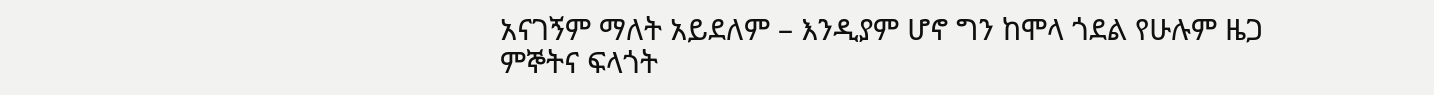አናገኝም ማለት አይደለም – እንዲያም ሆኖ ግን ከሞላ ጎደል የሁሉም ዜጋ ምኞትና ፍላጎት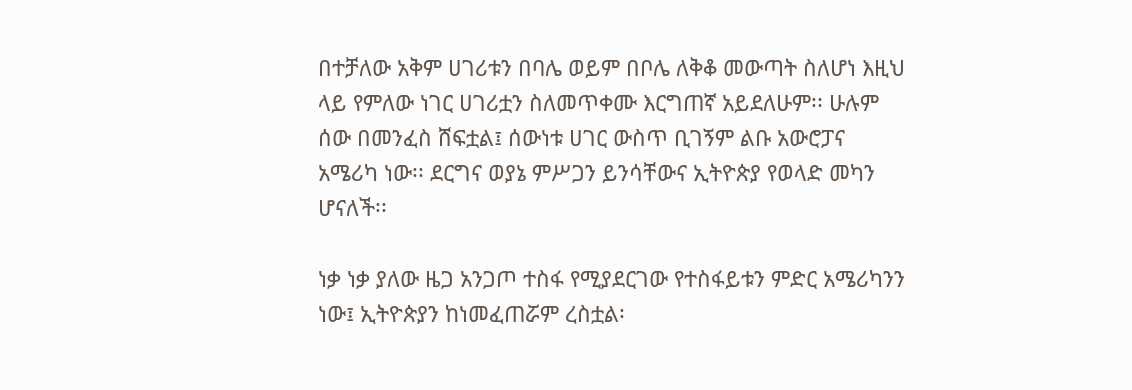በተቻለው አቅም ሀገሪቱን በባሌ ወይም በቦሌ ለቅቆ መውጣት ስለሆነ እዚህ ላይ የምለው ነገር ሀገሪቷን ስለመጥቀሙ እርግጠኛ አይደለሁም፡፡ ሁሉም ሰው በመንፈስ ሸፍቷል፤ ሰውነቱ ሀገር ውስጥ ቢገኝም ልቡ አውሮፓና አሜሪካ ነው፡፡ ደርግና ወያኔ ምሥጋን ይንሳቸውና ኢትዮጵያ የወላድ መካን ሆናለች፡፡

ነቃ ነቃ ያለው ዜጋ አንጋጦ ተስፋ የሚያደርገው የተስፋይቱን ምድር አሜሪካንን ነው፤ ኢትዮጵያን ከነመፈጠሯም ረስቷል፡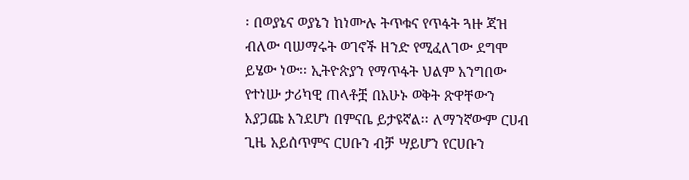፡ በወያኔና ወያኔን ከነሙሉ ትጥቁና የጥፋት ጓዙ ጃዝ ብለው ባሠማሩት ወገኖች ዘንድ የሚፈለገው ደግሞ ይሄው ነው፡፡ ኢትዮጵያን የማጥፋት ህልም አንግበው የተነሡ ታሪካዊ ጠላቶቿ በአሁኑ ወቅት ጽዋቸውን እያጋጩ እንደሆነ በምናቤ ይታዩኛል፡፡ ለማንኛውም ርሀብ ጊዜ አይሰጥምና ርሀቡን ብቻ ሣይሆን የርሀቡን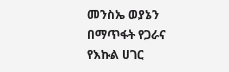መንስኤ ወያኔን በማጥፋት የጋራና የእኩል ሀገር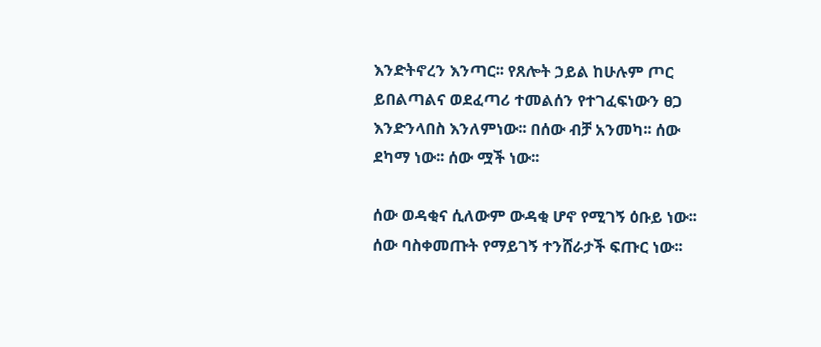እንድትኖረን እንጣር፡፡ የጸሎት ኃይል ከሁሉም ጦር ይበልጣልና ወደፈጣሪ ተመልሰን የተገፈፍነውን ፀጋ እንድንላበስ እንለምነው፡፡ በሰው ብቻ አንመካ፡፡ ሰው ደካማ ነው፡፡ ሰው ሟች ነው፡፡

ሰው ወዳቂና ሲለውም ውዳቂ ሆኖ የሚገኝ ዕቡይ ነው፡፡ ሰው ባስቀመጡት የማይገኝ ተንሸራታች ፍጡር ነው፡፡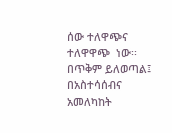ሰው ተለዋጭና ተለዋዋጭ  ነው፡፡ በጥቅም ይለወጣል፤ በአስተሳሰብና አመለካከት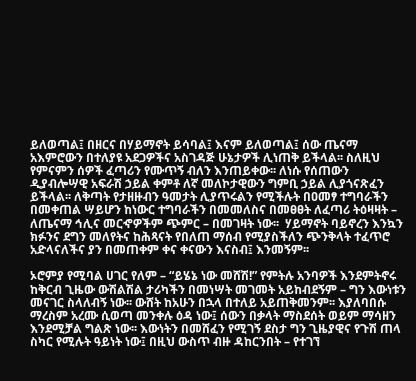ይለወጣል፤ በዘርና በሃይማኖት ይሳባል፤ እናም ይለወጣል፤ ሰው ጤናማ አእምሮውን በተለያዩ አደጋዎችና አስገዳጅ ሁኔታዎች ሊነጠቅ ይችላል፡፡ ስለዚህ የምናምን ሰዎች ፈጣሪን የሙጥኝ ብለን እንጠይቀው፡፡ ለነሱ የሰጠውን ዲያብሎሣዊ አፍራሽ ኃይል ቀምቶ ለኛ መለኮታዊውን ግምቢ ኃይል ሊያጎናጽፈን ይችላል፡፡ ለቅጣት የታዘዙብን ዓመታት ሊያጥሩልን የሚችሉት በዐመፃ ተግባራችን በመቀጠል ሣይሆን ከነውር ተግባራችን በመመለስና በመፀፀት ለፈጣሪ ትዕዛዛት – ለጤናማ ኅሊና መርኆዎችም ጭምር – በመገዛት ነው፡፡  ሃይማኖት ባይኖረን እንኳን ክፉንና ደግን መለየትና ከሕጻናት የበለጠ ማሰብ የሚያስችለን ጭንቅላት ተፈጥሮ አድላናለችና ያን በመጠቀም ቀና ቀናውን እናስብ፤ እንመኝም፡፡

ኦሮምያ የሚባል ሀገር የለም – “ይሄኔ ነው መሸሽ!” የምትሉ አንባዎች እንደምትኖሩ ከቅርብ ጊዜው ውሽልሽል ታሪካችን በመነሣት መገመት አይከብደኝም – ግን እውነቱን መናገር ስላለብኝ ነው፡፡ ውሸት ከአሁን በኋላ በተለይ አይጠቅመንም፡፡ እያለባበሱ ማረስም አረሙ ሲወጣ መንቀሉ ዕዳ ነው፤ ሰውን በቃላት ማስደሰት ወይም ማሳዘን እንደሚቻል ግልጽ ነው፡፡ እውነትን በመሸፈን የሚገኝ ደስታ ግን ጊዜያዊና የጉሽ ጠላ ስካር የሚሉት ዓይነት ነው፤ በዚህ ውስጥ ብዙ ዳከርንበት – የተገኘ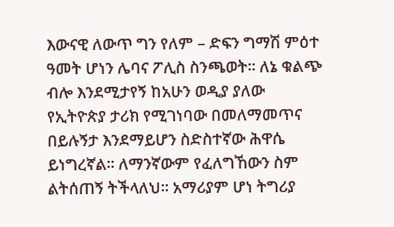እውናዊ ለውጥ ግን የለም – ድፍን ግማሽ ምዕተ ዓመት ሆነን ሌባና ፖሊስ ስንጫወት፡፡ ለኔ ቁልጭ ብሎ እንደሚታየኝ ከአሁን ወዲያ ያለው የኢትዮጵያ ታሪክ የሚገነባው በመለማመጥና በይሉኝታ እንደማይሆን ስድስተኛው ሕዋሴ ይነግረኛል፡፡ ለማንኛውም የፈለግኸውን ስም ልትሰጠኝ ትችላለህ፡፡ አማሪያም ሆነ ትግሪያ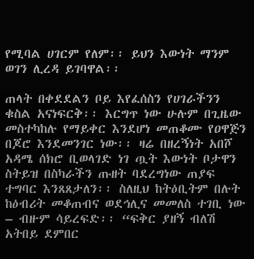የሚባል ሀገርም የለም፡፡ ይህን እውነት ማንም ወገን ሊረዳ ይገባዋል፡፡

ጠላት በቀደደልን ቦይ እየፈሰስን የሀገራችንን ቁስል አናነፍርቅ፡፡ እርግጥ ነው ሁሉም በጊዜው መስተካከሉ የማይቀር እንደሆነ መጠቆሙ የዐዋጅን በጆሮ እንደመንገር ነው፡፡ ዛሬ በዘረኝነት አበሾ አዳሜ ሰክሮ ቢወላገድ ነገ ጧት እውነት ቦታዋን ስትይዝ በስካራችን ጡዘት ባደረግነው ጠያፍ ተግባር እንጸጸታለን፡፡ ስለዚህ ከትዕቢትም በሉት ከዕብሪት መቆጠብና ወደኅሊና መመለስ ተገቢ ነው – ብዙም ሳይረፍድ፡፡ “ፍቅር ያዘኝ ብለሽ አትበይ ደምበር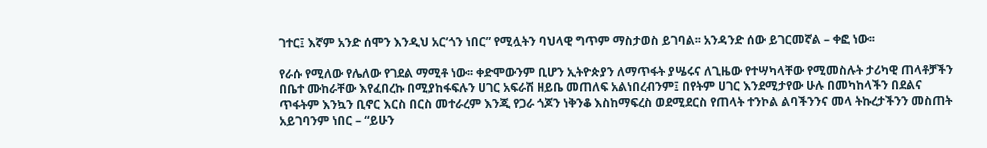ገተር፤ እኛም አንድ ሰሞን እንዲህ አር’ጎን ነበር” የሚሏትን ባህላዊ ግጥም ማስታወስ ይገባል፡፡ አንዳንድ ሰው ይገርመኛል – ቀፎ ነው፡፡

የራሱ የሚለው የሌለው የገደል ማሚቶ ነው፡፡ ቀድሞውንም ቢሆን ኢትዮጵያን ለማጥፋት ያሤሩና ለጊዜው የተሣካላቸው የሚመስሉት ታሪካዊ ጠላቶቻችን በቤተ ሙከራቸው እየፈበረኩ በሚያከፋፍሉን ሀገር አፍራሽ ዘይቤ መጠለፍ አልነበረብንም፤ በየትም ሀገር እንደሚታየው ሁሉ በመካከላችን በደልና ጥፋትም እንኳን ቢኖር እርስ በርስ መተራረም እንጂ የጋራ ጎጆን ነቅንቆ እስከማፍረስ ወደሚደርስ የጠላት ተንኮል ልባችንንና መላ ትኩረታችንን መስጠት አይገባንም ነበር – “ይሁን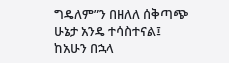ግዴለም”ን በዘለለ ሰቅጣጭ ሁኔታ አንዴ ተሳስተናል፤ ከአሁን በኋላ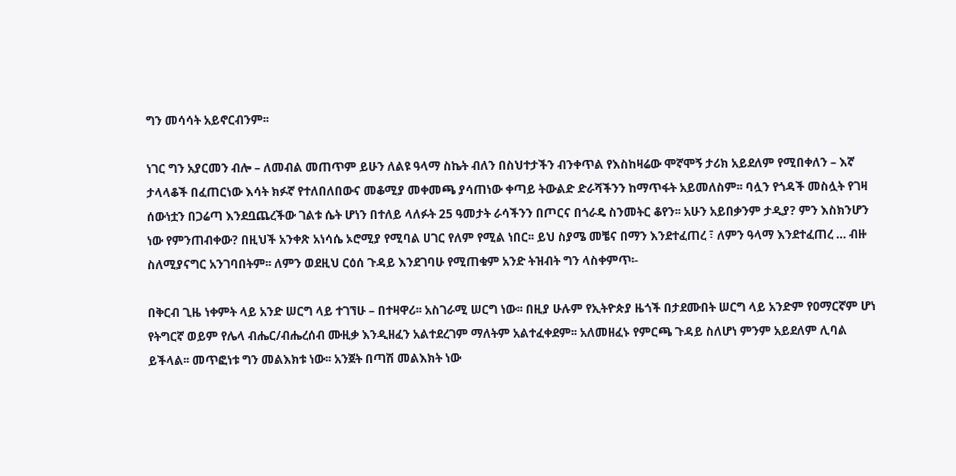ግን መሳሳት አይኖርብንም፡፡

ነገር ግን አያርመን ብሎ – ለመብል መጠጥም ይሁን ለልዩ ዓላማ ስኬት ብለን በስህተታችን ብንቀጥል የእስከዛሬው ሞኛሞኝ ታሪክ አይደለም የሚበቀለን – እኛ ታላላቆች በፈጠርነው እሳት ክፉኛ የተለበለበውና መቆሚያ መቀመጫ ያሳጠነው ቀጣይ ትውልድ ድራሻችንን ከማጥፋት አይመለስም፡፡ ባሏን የጎዳች መስሏት የገዛ ሰውነቷን በጋሬጣ እንደቧጨረችው ገልቱ ሴት ሆነን በተለይ ላለፉት 25 ዓመታት ራሳችንን በጦርና በጎራዴ ስንመትር ቆየን፡፡ አሁን አይበቃንም ታዲያ? ምን እስክንሆን ነው የምንጠብቀው? በዚህች አንቀጽ አነሳሴ ኦሮሚያ የሚባል ሀገር የለም የሚል ነበር፡፡ ይህ ስያሜ መቼና በማን እንደተፈጠረ ፣ ለምን ዓላማ እንደተፈጠረ … ብዙ ስለሚያናግር አንገባበትም፡፡ ለምን ወደዚህ ርዕሰ ጉዳይ እንደገባሁ የሚጠቁም አንድ ትዝብት ግን ላስቀምጥ፡-

በቅርብ ጊዜ ነቀምት ላይ አንድ ሠርግ ላይ ተገኘሁ – በተዛዋሪ፡፡ አስገራሚ ሠርግ ነው፡፡ በዚያ ሁሉም የኢትዮጵያ ዜጎች በታደሙበት ሠርግ ላይ አንድም የዐማርኛም ሆነ የትግርኛ ወይም የሌላ ብሔር/ብሔረሰብ ሙዚቃ እንዲዘፈን አልተደረገም ማለትም አልተፈቀደም፡፡ አለመዘፈኑ የምርጫ ጉዳይ ስለሆነ ምንም አይደለም ሊባል ይችላል፡፡ መጥፎነቱ ግን መልእክቱ ነው፡፡ አንጀት በጣሽ መልእክት ነው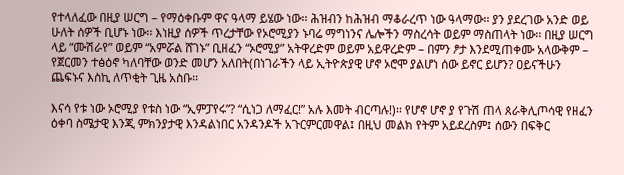የተላለፈው በዚያ ሠርግ – የማዕቀቡም ዋና ዓላማ ይሄው ነው፡፡ ሕዝብን ከሕዝብ ማቆራረጥ ነው ዓላማው፡፡ ያን ያደረገው አንድ ወይ ሁለት ሰዎች ቢሆኑ ነው፡፡ እነዚያ ሰዎች ጥረታቸው የኦሮሚያን ኑባሬ ማግነንና ሌሎችን ማስረሳት ወይም ማስጠላት ነው፡፡ በዚያ ሠርግ ላይ “ሙሽራየ” ወይም “አምሯል ሸገኑ” ቢዘፈን “ኦሮሚያ” አትዋረድም ወይም አይዋረድም – በምን ፆታ እንደሚጠቀሙ አላውቅም – የጀርመን ተፅዕኖ ካለባቸው ወንድ መሆን አለበት(በነገራችን ላይ ኢትዮጵያዊ ሆኖ ኦሮሞ ያልሆነ ሰው ይኖር ይሆን? ዐይናችሁን ጨፍኑና እስኪ ለጥቂት ጊዜ አስቡ፡፡

እናሳ የቱ ነው ኦሮሚያ የቱስ ነው “ኢምፓየሩ”? “ሲነጋ ለማፈር!” አሉ እመት ብርጣሉ!)፡፡ የሆኖ ሆኖ ያ የጉሽ ጠላ ጰራቅሊጦሳዊ የዘፈን ዕቀባ ስሜታዊ እንጂ ምክንያታዊ እንዳልነበር አንዳንዶች አጉርምርመዋል፤ በዚህ መልክ የትም አይደረስም፤ ሰውን በፍቅር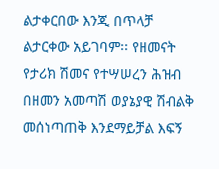ልታቀርበው እንጂ በጥላቻ ልታርቀው አይገባም፡፡ የዘመናት የታሪክ ሽመና የተሣሠረን ሕዝብ በዘመን አመጣሽ ወያኔያዊ ሽብልቅ መሰነጣጠቅ እንደማይቻል እፍኝ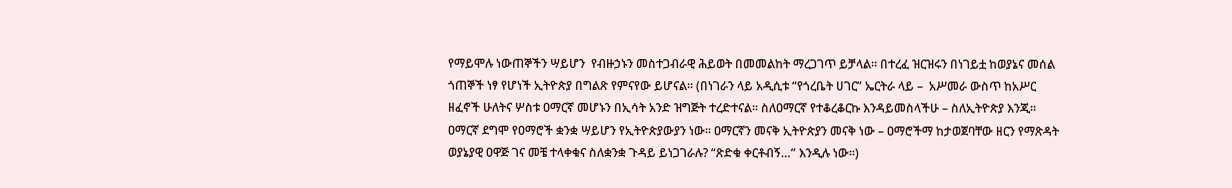የማይሞሉ ነውጠኞችን ሣይሆን  የብዙኃኑን መስተጋብራዊ ሕይወት በመመልከት ማረጋገጥ ይቻላል፡፡ በተረፈ ዝርዝሩን በነገይቷ ከወያኔና መሰል ጎጠኞች ነፃ የሆነች ኢትዮጵያ በግልጽ የምናየው ይሆናል፡፡ (በነገራን ላይ አዲሲቱ “የጎረቤት ሀገር” ኤርትራ ላይ –  አሥመራ ውስጥ ከአሥር ዘፈኖች ሁለትና ሦስቱ ዐማርኛ መሆኑን በኢሳት አንድ ዝግጅት ተረድተናል፡፡ ስለዐማርኛ የተቆረቆርኩ እንዳይመስላችሁ – ስለኢትዮጵያ እንጂ፡፡ ዐማርኛ ደግሞ የዐማሮች ቋንቋ ሣይሆን የኢትዮጵያውያን ነው፡፡ ዐማርኛን መናቅ ኢትዮጵያን መናቅ ነው – ዐማሮችማ ከታወጀባቸው ዘርን የማጽዳት ወያኔያዊ ዐዋጅ ገና መቼ ተላቀቁና ስለቋንቋ ጉዳይ ይነጋገራሉ? “ጽድቁ ቀርቶብኝ…” እንዲሉ ነው፡፡)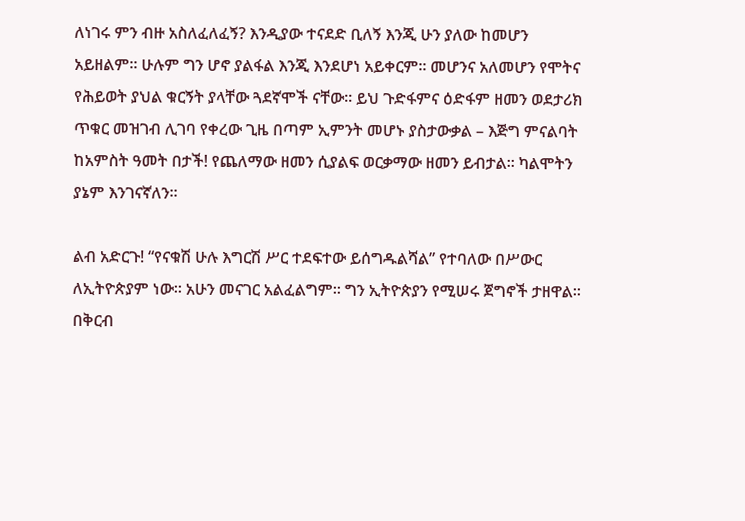ለነገሩ ምን ብዙ አስለፈለፈኝ? እንዲያው ተናደድ ቢለኝ እንጂ ሁን ያለው ከመሆን አይዘልም፡፡ ሁሉም ግን ሆኖ ያልፋል እንጂ እንደሆነ አይቀርም፡፡ መሆንና አለመሆን የሞትና የሕይወት ያህል ቁርኝት ያላቸው ጓደኛሞች ናቸው፡፡ ይህ ጉድፋምና ዕድፋም ዘመን ወደታሪክ ጥቁር መዝገብ ሊገባ የቀረው ጊዜ በጣም ኢምንት መሆኑ ያስታውቃል – እጅግ ምናልባት ከአምስት ዓመት በታች! የጨለማው ዘመን ሲያልፍ ወርቃማው ዘመን ይብታል፡፡ ካልሞትን ያኔም እንገናኛለን፡፡

ልብ አድርጉ! “የናቁሽ ሁሉ እግርሽ ሥር ተደፍተው ይሰግዱልሻል” የተባለው በሥውር ለኢትዮጵያም ነው፡፡ አሁን መናገር አልፈልግም፡፡ ግን ኢትዮጵያን የሚሠሩ ጀግኖች ታዘዋል፡፡ በቅርብ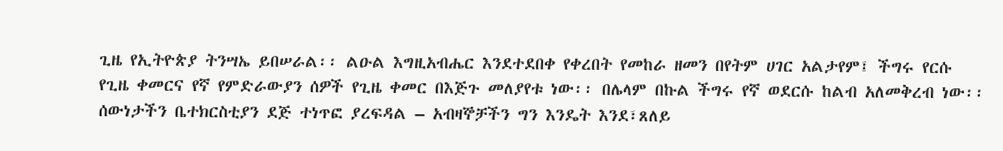ጊዜ የኢትዮጵያ ትንሣኤ ይበሠራል፡፡ ልዑል እግዚአብሔር እንደተደበቀ የቀረበት የመከራ ዘመን በየትም ሀገር አልታየም፤ ችግሩ የርሱ የጊዜ ቀመርና የኛ የምድራውያን ሰዎች የጊዜ ቀመር በእጅጉ መለያየቱ ነው፡፡ በሌላም በኩል ችግሩ የኛ ወደርሱ ከልብ አለመቅረብ ነው፡፡ ሰውነታችን ቤተክርስቲያን ደጅ ተነጥፎ ያረፍዳል – አብዛኞቻችን ግን እንዴት እንደ፣ጸለይ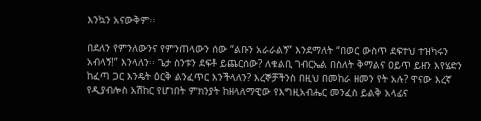እንኳን አናውቅም፡፡

በደለን የምንለውንና የምንጠላውን ሰው “ልቡን አራራልኝ” እንደማለት “በወር ውስጥ ደፍተህ ተዝካሩን አብላኝ!” እንላለን፡፡ ጌታ ስንቱን ደፍቶ ይጨርሰው? ለቁልቢ ገብርኤል በስለት ቅማልና ዐይጥ ይዘን እየሄድን ከፈጣ ጋር እንዴት ዕርቅ ልንፈጥር እንችላለን? እረኞቻችንስ በዚህ በመከራ ዘመን የት አሉ? ዋናው እረኛ የዲያብሎስ አሽከር የሆነበት ምክንያት ከዘላለማዊው የእግዚአብሔር መንፈስ ይልቅ አላፊና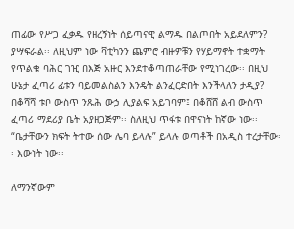ጠፊው የሥጋ ፈቃዱ የዘረኝነት ሰይጣናዊ ልማዱ በልጦበት አይደለምን? ያሣፍራል፡፡ ለዚህም ነው ቫቲካንን ጨምሮ ብዙዎቹን የሃይማኖት ተቋማት የጥልቁ ባሕር ገዢ በእጅ አዙር እንደተቆጣጠራቸው የሚነገረው፡፡ በዚህ ሁኔታ ፈጣሪ ፊቱን ባይመልስልን እንዴት ልንፈርድበት እንችላለን ታዲያ? በቆሻሻ ቱቦ ውስጥ ንጹሕ ውኃ ሊያልፍ አይገባም፤ በቆሸሸ ልብ ውስጥ ፈጣሪ ማደሪያ ቤት አያዘጋጅም፡፡ ስለዚህ ጥፋቱ በዋናነት ከኛው ነው፡፡ “ቤታቸውን ክፍት ትተው ሰው ሌባ ይላሉ” ይላሉ ወጣቶች በአዲስ ተረታቸው፡፡ እውነት ነው፡፡

ለማንኛውም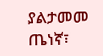ያልታመመ ጤነኛ፣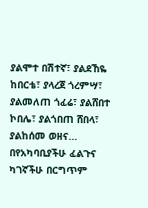ያልሞተ በሽተኛ፣ ያልደኸዬ ከበርቴ፣ ያላረጀ ጎረምሣ፣ ያልመለጠ ጎፈሬ፣ ያልሸበተ ኮበሌ፣ ያልጎበጠ ሸበላ፣ ያልከሰመ ወዘና… በየአካባቢያችሁ ፈልጉና ካገኛችሁ በርግጥም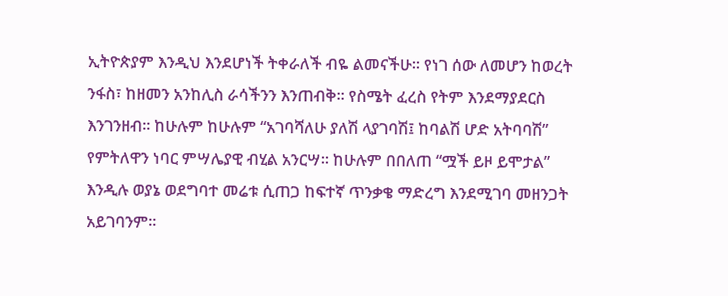ኢትዮጵያም እንዲህ እንደሆነች ትቀራለች ብዬ ልመናችሁ፡፡ የነገ ሰው ለመሆን ከወረት ንፋስ፣ ከዘመን አንከሊስ ራሳችንን እንጠብቅ፡፡ የስሜት ፈረስ የትም እንደማያደርስ እንገንዘብ፡፡ ከሁሉም ከሁሉም “አገባሻለሁ ያለሽ ላያገባሽ፤ ከባልሽ ሆድ አትባባሽ” የምትለዋን ነባር ምሣሌያዊ ብሂል አንርሣ፡፡ ከሁሉም በበለጠ “ሟች ይዞ ይሞታል” እንዲሉ ወያኔ ወደግባተ መሬቱ ሲጠጋ ከፍተኛ ጥንቃቄ ማድረግ እንደሚገባ መዘንጋት አይገባንም፡፡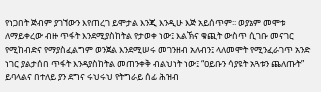የነጋበት ጅብም ያገኘውን እየጠረገ ይሞታል እንጂ እንዲሁ እጅ አይሰጥም፡፡ ወያኔም መሞቱ ለማይቀረው ብዙ ጥፋት እንደሚያስከትል የታወቀ ነው፤ እልኽና ቁጪት ውስጥ ሲገቡ መናገር የሚከብድና የማያስፈልግም ወንጀል እንደሚሠሩ መገንዘብ አለብን፤ ላለመሞት የሚንፈራገጥ አንድ ነገር ያልታሰበ ጥፋት እንዳያስከትል መጠንቀቅ ብልህነት ነው፤ “ዐይቡን ሳያዩት አጓቱን ጨለጡት” ይባላልና በተለይ ያን ደግና ሩህሩህ የትግራይ ሰፊ ሕዝብ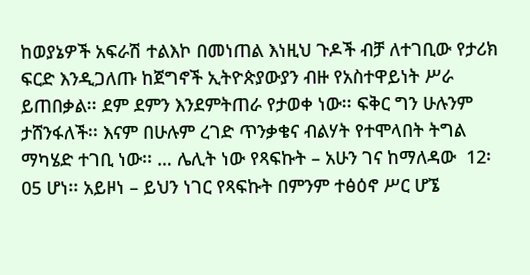ከወያኔዎች አፍራሽ ተልእኮ በመነጠል እነዚህ ጉዶች ብቻ ለተገቢው የታሪክ ፍርድ እንዲጋለጡ ከጀግኖች ኢትዮጵያውያን ብዙ የአስተዋይነት ሥራ ይጠበቃል፡፡ ደም ደምን እንደምትጠራ የታወቀ ነው፡፡ ፍቅር ግን ሁሉንም ታሸንፋለች፡፡ እናም በሁሉም ረገድ ጥንቃቄና ብልሃት የተሞላበት ትግል ማካሄድ ተገቢ ነው፡፡ … ሌሊት ነው የጻፍኩት – አሁን ገና ከማለዳው  12፡05 ሆነ፡፡ አይዞነ – ይህን ነገር የጻፍኩት በምንም ተፅዕኖ ሥር ሆኜ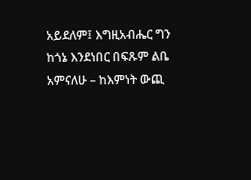አይደለም፤ እግዚአብሔር ግን ከጎኔ እንደነበር በፍጹም ልቤ አምናለሁ – ከእምነት ውጪ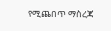የሚጨበጥ ማስረጃ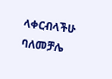ላቀርብላችሁ ባለመቻሌ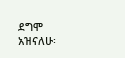ደግሞ አዝናለሁ፡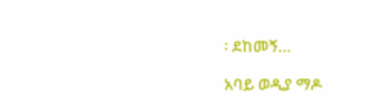፡ ደከመኝ…

አባይ ወዲያ ማዶ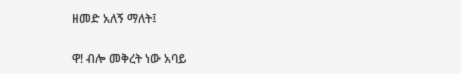ዘመድ አለኝ ማለት፤

ዋ! ብሎ መቅረት ነው አባይ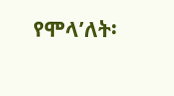የሞላ’ለት፡